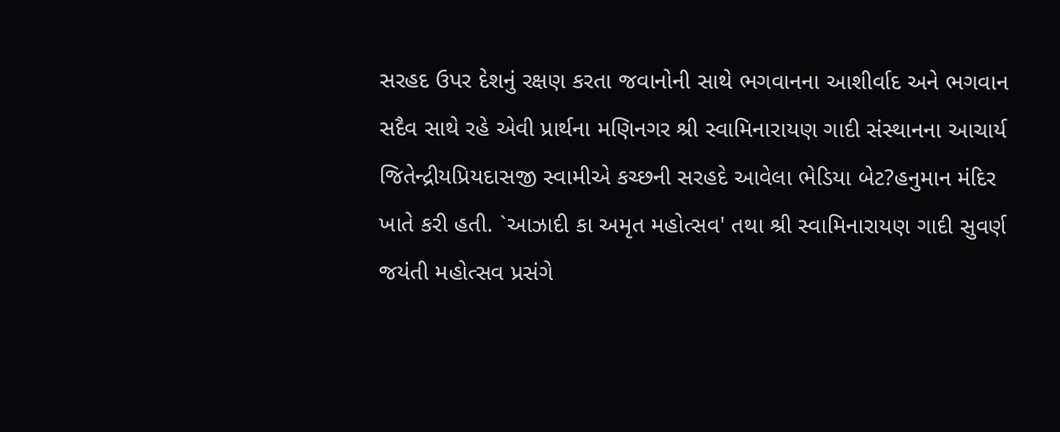સરહદ ઉપર દેશનું રક્ષણ કરતા જવાનોની સાથે ભગવાનના આશીર્વાદ અને ભગવાન સદૈવ સાથે રહે એવી પ્રાર્થના મણિનગર શ્રી સ્વામિનારાયણ ગાદી સંસ્થાનના આચાર્ય જિતેન્દ્રીયપ્રિયદાસજી સ્વામીએ કચ્છની સરહદે આવેલા ભેડિયા બેટ?હનુમાન મંદિર ખાતે કરી હતી. `આઝાદી કા અમૃત મહોત્સવ' તથા શ્રી સ્વામિનારાયણ ગાદી સુવર્ણ જયંતી મહોત્સવ પ્રસંગે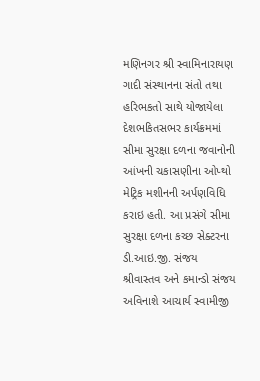મણિનગર શ્રી સ્વામિનારાયણ ગાદી સંસ્થાનના સંતો તથા હરિભકતો સાથે યોજાયેલા દેશભકિતસભર કાર્યક્રમમાં સીમા સુરક્ષા દળના જવાનોની આંખની ચકાસણીના ઓપ્થો મેટ્રિક મશીનની અર્પણવિધિ કરાઇ હતી. આ પ્રસંગે સીમા સુરક્ષા દળના કચ્છ સેક્ટરના ડી.આઇ.જી. સંજય શ્રીવાસ્તવ અને કમાન્ડો સંજય અવિનાશે આચાર્ય સ્વામીજી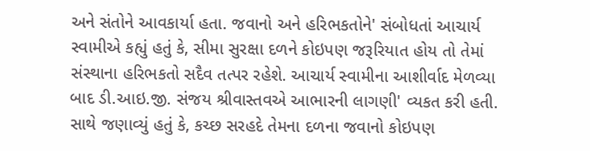અને સંતોને આવકાર્યા હતા. જવાનો અને હરિભકતોને' સંબોધતાં આચાર્ય સ્વામીએ કહ્યું હતું કે, સીમા સુરક્ષા દળને કોઇપણ જરૂરિયાત હોય તો તેમાં સંસ્થાના હરિભકતો સદૈવ તત્પર રહેશે. આચાર્ય સ્વામીના આશીર્વાદ મેળવ્યા બાદ ડી.આઇ.જી. સંજય શ્રીવાસ્તવએ આભારની લાગણી' વ્યકત કરી હતી. સાથે જણાવ્યું હતું કે, કચ્છ સરહદે તેમના દળના જવાનો કોઇપણ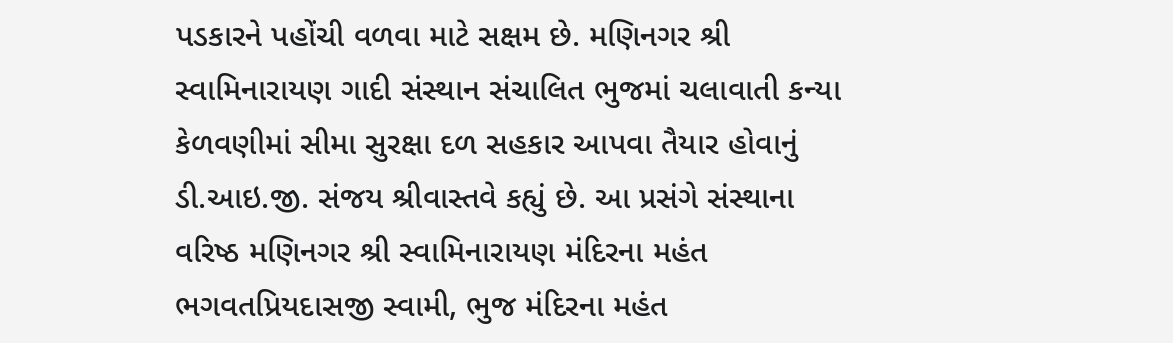પડકારને પહોંચી વળવા માટે સક્ષમ છે. મણિનગર શ્રી સ્વામિનારાયણ ગાદી સંસ્થાન સંચાલિત ભુજમાં ચલાવાતી કન્યા કેળવણીમાં સીમા સુરક્ષા દળ સહકાર આપવા તૈયાર હોવાનું ડી.આઇ.જી. સંજય શ્રીવાસ્તવે કહ્યું છે. આ પ્રસંગે સંસ્થાના વરિષ્ઠ મણિનગર શ્રી સ્વામિનારાયણ મંદિરના મહંત ભગવતપ્રિયદાસજી સ્વામી, ભુજ મંદિરના મહંત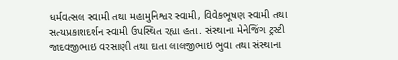ધર્મવત્સલ સ્વામી તથા મહામુનિશ્વર સ્વામી, વિવેકભૂષણ સ્વામી તથા સત્યપ્રકાશદર્શન સ્વામી ઉપસ્થિત રહ્યા હતા. સંસ્થાના મેનેજિંગ ટ્રસ્ટી જાદવજીભાઇ વરસાણી તથા દાતા લાલજીભાઇ ભુવા તથા સંસ્થાના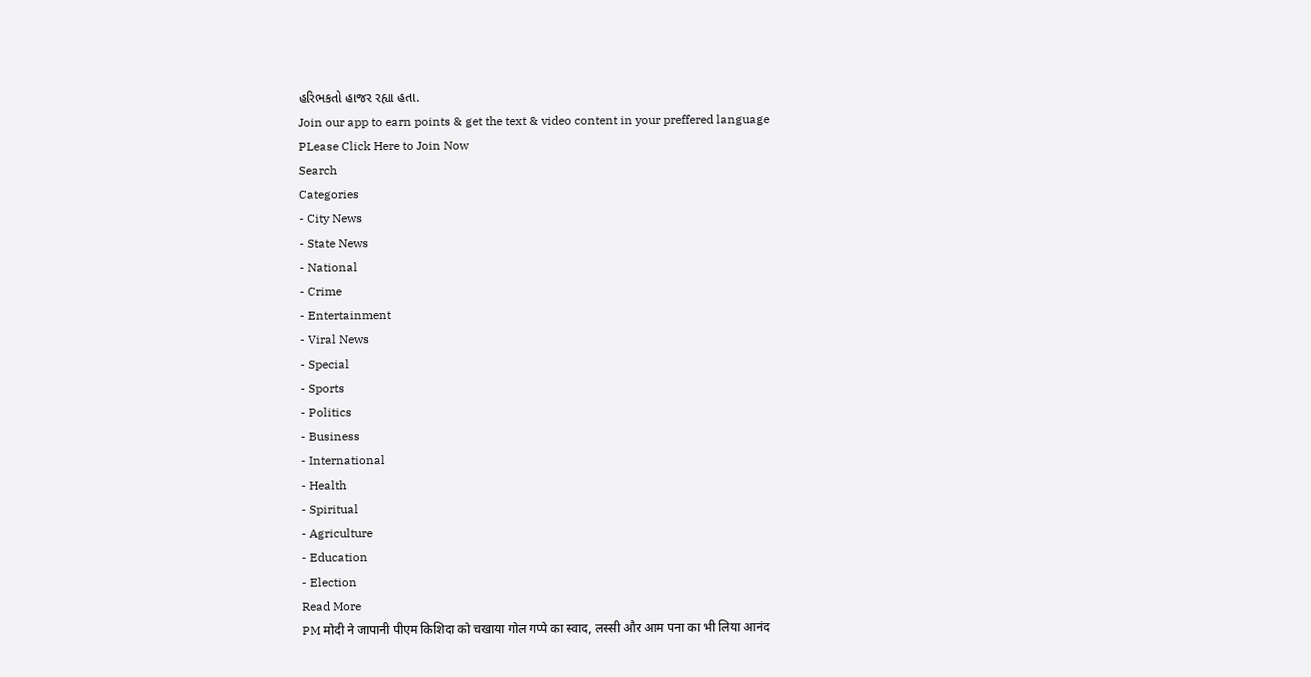હરિભકતો હાજર રહ્યા હતા.
Join our app to earn points & get the text & video content in your preffered language
PLease Click Here to Join Now
Search
Categories
- City News
- State News
- National
- Crime
- Entertainment
- Viral News
- Special
- Sports
- Politics
- Business
- International
- Health
- Spiritual
- Agriculture
- Education
- Election
Read More
PM मोदी ने जापानी पीएम किशिदा को चखाया गोल गप्पे का स्वाद, लस्सी और आम पना का भी लिया आनंद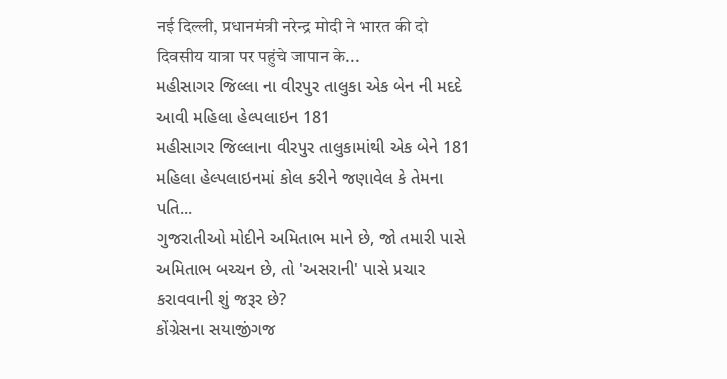नई दिल्ली, प्रधानमंत्री नरेन्द्र मोदी ने भारत की दो दिवसीय यात्रा पर पहुंचे जापान के...
મહીસાગર જિલ્લા ના વીરપુર તાલુકા એક બેન ની મદદે આવી મહિલા હેલ્પલાઇન 181
મહીસાગર જિલ્લાના વીરપુર તાલુકામાંથી એક બેને 181 મહિલા હેલ્પલાઇનમાં કોલ કરીને જણાવેલ કે તેમના પતિ...
ગુજરાતીઓ મોદીને અમિતાભ માને છે, જો તમારી પાસે અમિતાભ બચ્ચન છે, તો 'અસરાની' પાસે પ્રચાર કરાવવાની શું જરૂર છે?
કોંગ્રેસના સયાજીંગજ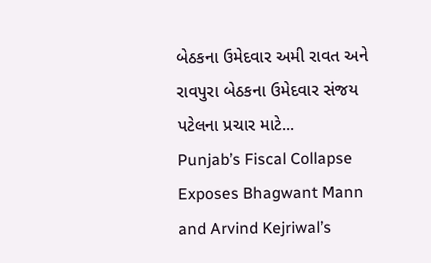બેઠકના ઉમેદવાર અમી રાવત અને રાવપુરા બેઠકના ઉમેદવાર સંજય પટેલના પ્રચાર માટે...
Punjab’s Fiscal Collapse Exposes Bhagwant Mann and Arvind Kejriwal’s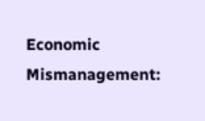Economic Mismanagement: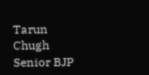Tarun Chugh
Senior BJP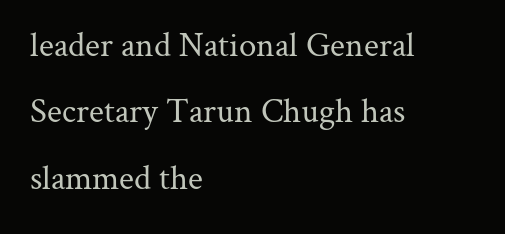leader and National General Secretary Tarun Chugh has slammed the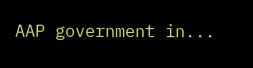AAP government in...